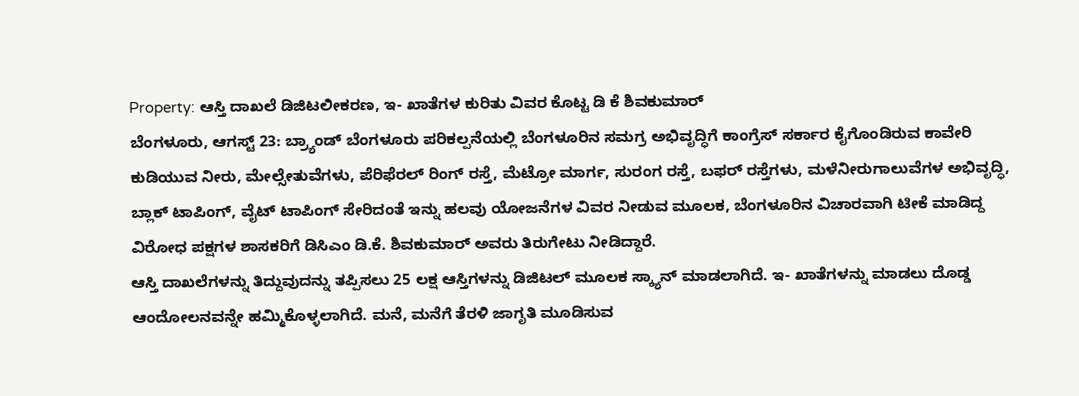Property: ಆಸ್ತಿ ದಾಖಲೆ ಡಿಜಿಟಲೀಕರಣ, ಇ- ಖಾತೆಗಳ ಕುರಿತು ವಿವರ ಕೊಟ್ಟ ಡಿ ಕೆ ಶಿವಕುಮಾರ್
ಬೆಂಗಳೂರು, ಆಗಸ್ಟ್ 23: ಬ್ರ್ಯಾಂಡ್ ಬೆಂಗಳೂರು ಪರಿಕಲ್ಪನೆಯಲ್ಲಿ ಬೆಂಗಳೂರಿನ ಸಮಗ್ರ ಅಭಿವೃದ್ಧಿಗೆ ಕಾಂಗ್ರೆಸ್ ಸರ್ಕಾರ ಕೈಗೊಂಡಿರುವ ಕಾವೇರಿ ಕುಡಿಯುವ ನೀರು, ಮೇಲ್ಸೇತುವೆಗಳು, ಪೆರಿಫೆರಲ್ ರಿಂಗ್ ರಸ್ತೆ, ಮೆಟ್ರೋ ಮಾರ್ಗ, ಸುರಂಗ ರಸ್ತೆ, ಬಫರ್ ರಸ್ತೆಗಳು, ಮಳೆನೀರುಗಾಲುವೆಗಳ ಅಭಿವೃದ್ಧಿ, ಬ್ಲಾಕ್ ಟಾಪಿಂಗ್, ವೈಟ್ ಟಾಪಿಂಗ್ ಸೇರಿದಂತೆ ಇನ್ನು ಹಲವು ಯೋಜನೆಗಳ ವಿವರ ನೀಡುವ ಮೂಲಕ, ಬೆಂಗಳೂರಿನ ವಿಚಾರವಾಗಿ ಟೀಕೆ ಮಾಡಿದ್ದ ವಿರೋಧ ಪಕ್ಷಗಳ ಶಾಸಕರಿಗೆ ಡಿಸಿಎಂ ಡಿ.ಕೆ. ಶಿವಕುಮಾರ್ ಅವರು ತಿರುಗೇಟು ನೀಡಿದ್ದಾರೆ.
ಆಸ್ತಿ ದಾಖಲೆಗಳನ್ನು ತಿದ್ದುವುದನ್ನು ತಪ್ಪಿಸಲು 25 ಲಕ್ಷ ಆಸ್ತಿಗಳನ್ನು ಡಿಜಿಟಲ್ ಮೂಲಕ ಸ್ಕ್ಯಾನ್ ಮಾಡಲಾಗಿದೆ. ಇ- ಖಾತೆಗಳನ್ನು ಮಾಡಲು ದೊಡ್ಡ ಆಂದೋಲನವನ್ನೇ ಹಮ್ಮಿಕೊಳ್ಳಲಾಗಿದೆ. ಮನೆ, ಮನೆಗೆ ತೆರಳಿ ಜಾಗೃತಿ ಮೂಡಿಸುವ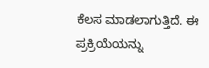ಕೆಲಸ ಮಾಡಲಾಗುತ್ತಿದೆ. ಈ ಪ್ರಕ್ರಿಯೆಯನ್ನು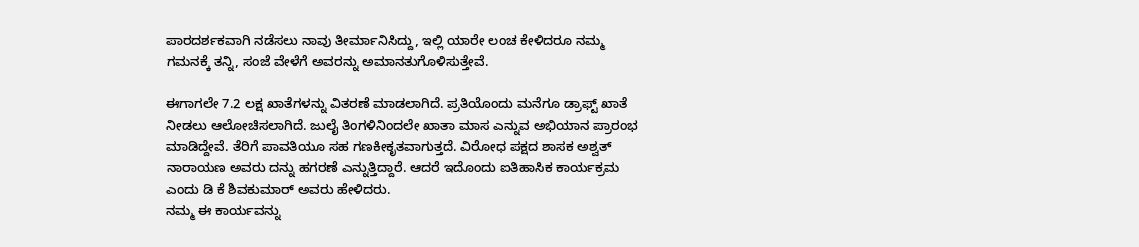ಪಾರದರ್ಶಕವಾಗಿ ನಡೆಸಲು ನಾವು ತೀರ್ಮಾನಿಸಿದ್ದು, ಇಲ್ಲಿ ಯಾರೇ ಲಂಚ ಕೇಳಿದರೂ ನಮ್ಮ ಗಮನಕ್ಕೆ ತನ್ನಿ, ಸಂಜೆ ವೇಳೆಗೆ ಅವರನ್ನು ಅಮಾನತುಗೊಳಿಸುತ್ತೇವೆ.

ಈಗಾಗಲೇ 7.2 ಲಕ್ಷ ಖಾತೆಗಳನ್ನು ವಿತರಣೆ ಮಾಡಲಾಗಿದೆ. ಪ್ರತಿಯೊಂದು ಮನೆಗೂ ಡ್ರಾಫ್ಟ್ ಖಾತೆ ನೀಡಲು ಆಲೋಚಿಸಲಾಗಿದೆ. ಜುಲೈ ತಿಂಗಳಿನಿಂದಲೇ ಖಾತಾ ಮಾಸ ಎನ್ನುವ ಅಭಿಯಾನ ಪ್ರಾರಂಭ ಮಾಡಿದ್ದೇವೆ. ತೆರಿಗೆ ಪಾವತಿಯೂ ಸಹ ಗಣಕೀಕೃತವಾಗುತ್ತದೆ. ವಿರೋಧ ಪಕ್ಷದ ಶಾಸಕ ಅಶ್ವತ್ ನಾರಾಯಣ ಅವರು ದನ್ನು ಹಗರಣೆ ಎನ್ನುತ್ತಿದ್ದಾರೆ. ಆದರೆ ಇದೊಂದು ಐತಿಹಾಸಿಕ ಕಾರ್ಯಕ್ರಮ ಎಂದು ಡಿ ಕೆ ಶಿವಕುಮಾರ್ ಅವರು ಹೇಳಿದರು.
ನಮ್ಮ ಈ ಕಾರ್ಯವನ್ನು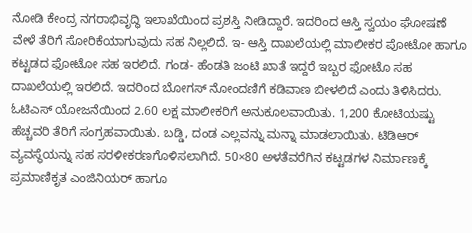ನೋಡಿ ಕೇಂದ್ರ ನಗರಾಭಿವೃದ್ಧಿ ಇಲಾಖೆಯಿಂದ ಪ್ರಶಸ್ತಿ ನೀಡಿದ್ದಾರೆ. ಇದರಿಂದ ಆಸ್ತಿ ಸ್ವಯಂ ಘೋಷಣೆ ವೇಳೆ ತೆರಿಗೆ ಸೋರಿಕೆಯಾಗುವುದು ಸಹ ನಿಲ್ಲಲಿದೆ. ಇ- ಆಸ್ತಿ ದಾಖಲೆಯಲ್ಲಿ ಮಾಲೀಕರ ಪೋಟೋ ಹಾಗೂ ಕಟ್ಟಡದ ಫೋಟೋ ಸಹ ಇರಲಿದೆ. ಗಂಡ- ಹೆಂಡತಿ ಜಂಟಿ ಖಾತೆ ಇದ್ದರೆ ಇಬ್ಬರ ಫೋಟೊ ಸಹ ದಾಖಲೆಯಲ್ಲಿ ಇರಲಿದೆ. ಇದರಿಂದ ಬೋಗಸ್ ನೋಂದಣಿಗೆ ಕಡಿವಾಣ ಬೀಳಲಿದೆ ಎಂದು ತಿಳಿಸಿದರು.
ಓಟಿಎಸ್ ಯೋಜನೆಯಿಂದ 2.60 ಲಕ್ಷ ಮಾಲೀಕರಿಗೆ ಅನುಕೂಲವಾಯಿತು. 1,200 ಕೋಟಿಯಷ್ಟು ಹೆಚ್ಚವರಿ ತೆರಿಗೆ ಸಂಗ್ರಹವಾಯಿತು. ಬಡ್ಡಿ, ದಂಡ ಎಲ್ಲವನ್ನು ಮನ್ನಾ ಮಾಡಲಾಯಿತು. ಟಿಡಿಆರ್ ವ್ಯವಸ್ಥೆಯನ್ನು ಸಹ ಸರಳೀಕರಣಗೊಳಿಸಲಾಗಿದೆ. 50×80 ಅಳತೆವರೆಗಿನ ಕಟ್ಟಡಗಳ ನಿರ್ಮಾಣಕ್ಕೆ ಪ್ರಮಾಣಿಕೃತ ಎಂಜಿನಿಯರ್ ಹಾಗೂ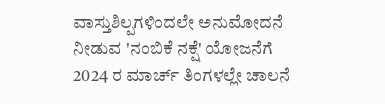ವಾಸ್ತುಶಿಲ್ಪಗಳಿಂದಲೇ ಅನುಮೋದನೆ ನೀಡುವ 'ನಂಬಿಕೆ ನಕ್ಷೆ' ಯೋಜನೆಗೆ 2024 ರ ಮಾರ್ಚ್ ತಿಂಗಳಲ್ಲೇ ಚಾಲನೆ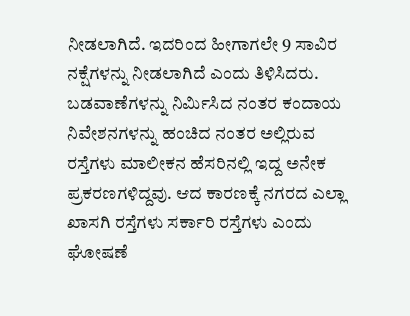ನೀಡಲಾಗಿದೆ. ಇದರಿಂದ ಹೀಗಾಗಲೇ 9 ಸಾವಿರ ನಕ್ಷೆಗಳನ್ನು ನೀಡಲಾಗಿದೆ ಎಂದು ತಿಳಿಸಿದರು.
ಬಡವಾಣೆಗಳನ್ನು ನಿರ್ಮಿಸಿದ ನಂತರ ಕಂದಾಯ ನಿವೇಶನಗಳನ್ನು ಹಂಚಿದ ನಂತರ ಅಲ್ಲಿರುವ ರಸ್ತೆಗಳು ಮಾಲೀಕನ ಹೆಸರಿನಲ್ಲಿ ಇದ್ದ ಅನೇಕ ಪ್ರಕರಣಗಳಿದ್ದವು. ಆದ ಕಾರಣಕ್ಕೆ ನಗರದ ಎಲ್ಲಾ ಖಾಸಗಿ ರಸ್ತೆಗಳು ಸರ್ಕಾರಿ ರಸ್ತೆಗಳು ಎಂದು ಘೋಷಣೆ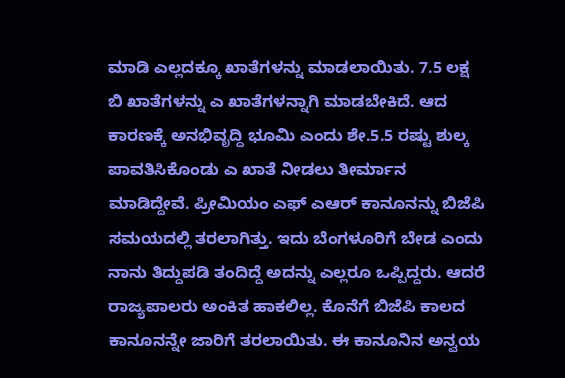ಮಾಡಿ ಎಲ್ಲದಕ್ಕೂ ಖಾತೆಗಳನ್ನು ಮಾಡಲಾಯಿತು. 7.5 ಲಕ್ಷ ಬಿ ಖಾತೆಗಳನ್ನು ಎ ಖಾತೆಗಳನ್ನಾಗಿ ಮಾಡಬೇಕಿದೆ. ಆದ ಕಾರಣಕ್ಕೆ ಅನಭಿವೃದ್ದಿ ಭೂಮಿ ಎಂದು ಶೇ.5.5 ರಷ್ಟು ಶುಲ್ಕ ಪಾವತಿಸಿಕೊಂಡು ಎ ಖಾತೆ ನೀಡಲು ತೀರ್ಮಾನ ಮಾಡಿದ್ದೇವೆ. ಪ್ರೀಮಿಯಂ ಎಫ್ ಎಆರ್ ಕಾನೂನನ್ನು ಬಿಜೆಪಿ ಸಮಯದಲ್ಲಿ ತರಲಾಗಿತ್ತು. ಇದು ಬೆಂಗಳೂರಿಗೆ ಬೇಡ ಎಂದು ನಾನು ತಿದ್ದುಪಡಿ ತಂದಿದ್ದೆ ಅದನ್ನು ಎಲ್ಲರೂ ಒಪ್ಪಿದ್ದರು. ಆದರೆ ರಾಜ್ಯಪಾಲರು ಅಂಕಿತ ಹಾಕಲಿಲ್ಲ. ಕೊನೆಗೆ ಬಿಜೆಪಿ ಕಾಲದ ಕಾನೂನನ್ನೇ ಜಾರಿಗೆ ತರಲಾಯಿತು. ಈ ಕಾನೂನಿನ ಅನ್ವಯ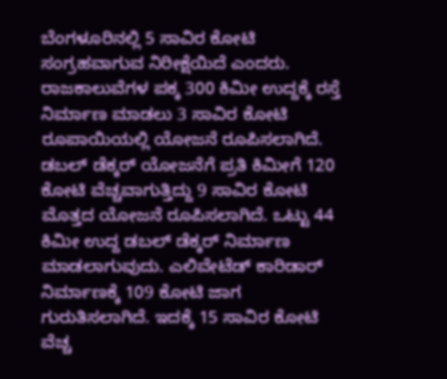ಬೆಂಗಳೂರಿನಲ್ಲಿ 5 ಸಾವಿರ ಕೋಟಿ ಸಂಗ್ರಹವಾಗುವ ನಿರೀಕ್ಷೆಯಿದೆ ಎಂದರು.
ರಾಜಕಾಲುವೆಗಳ ಪಕ್ಕ 300 ಕಿಮೀ ಉದ್ದಕ್ಕೆ ರಸ್ತೆ ನಿರ್ಮಾಣ ಮಾಡಲು 3 ಸಾವಿರ ಕೋಟಿ ರೂಪಾಯಿಯಲ್ಲಿ ಯೋಜನೆ ರೂಪಿಸಲಾಗಿದೆ. ಡಬಲ್ ಡೆಕ್ಕರ್ ಯೋಜನೆಗೆ ಪ್ರತಿ ಕಿಮೀಗೆ 120 ಕೋಟಿ ವೆಚ್ಚವಾಗುತ್ತಿದ್ದು 9 ಸಾವಿರ ಕೋಟಿ ಮೊತ್ತದ ಯೋಜನೆ ರೂಪಿಸಲಾಗಿದೆ. ಒಟ್ಟು 44 ಕಿಮೀ ಉದ್ದ ಡಬಲ್ ಡೆಕ್ಕರ್ ನಿರ್ಮಾಣ ಮಾಡಲಾಗುವುದು. ಎಲಿವೇಟೆಡ್ ಕಾರಿಡಾರ್ ನಿರ್ಮಾಣಕ್ಕೆ 109 ಕೋಟಿ ಜಾಗ ಗುರುತಿಸಲಾಗಿದೆ. ಇದಕ್ಕೆ 15 ಸಾವಿರ ಕೋಟಿ ವೆಚ್ಚ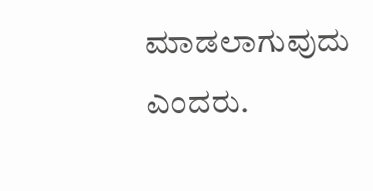ಮಾಡಲಾಗುವುದು ಎಂದರು.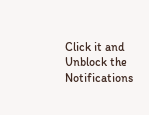Click it and Unblock the Notifications